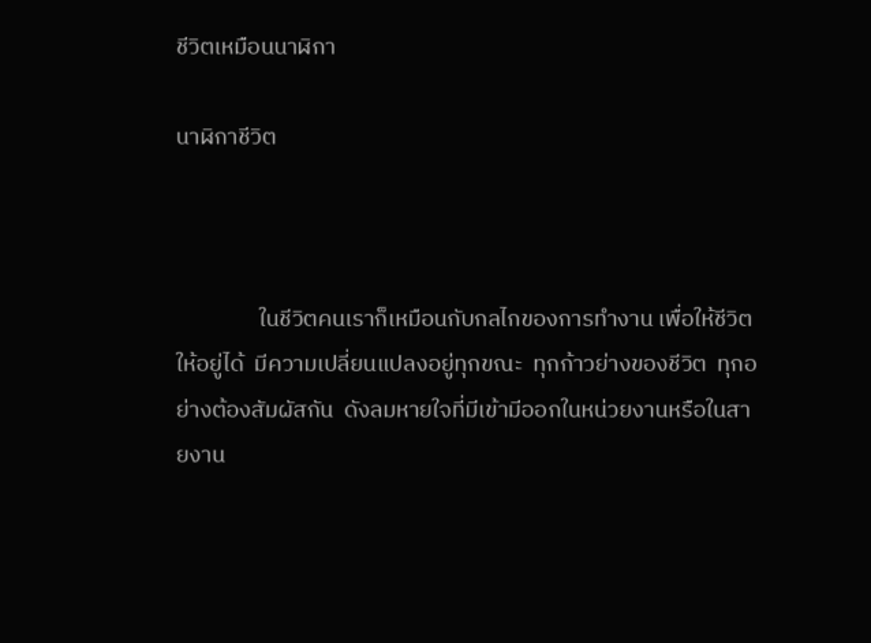ชีวิตเหมือนนาฬิกา

นาฬิกาชีวิต



                ในชีวิตคนเราก็เหมือนกับกลไกของการทำงาน เพื่อให้ชีวิตให้อยู่ได้  มีความเปลี่ยนแปลงอยู่ทุกขณะ  ทุกก้าวย่างของชีวิต  ทุกอย่างต้องสัมผัสกัน  ดังลมหายใจที่มีเข้ามีออกในหน่วยงานหรือในสายงาน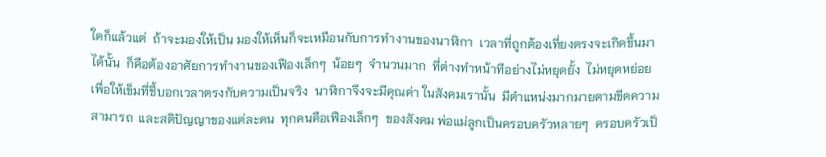ใดก็แล้วแต่  ถ้าจะมองให้เป็น มองให้เห็นก็จะเหมือนกับการทำงานของนาฬิกา  เวลาที่ถูกต้องเที่ยงตรงจะเกิดขึ้นมาได้นั้น  ก็คือต้องอาศัยการทำงานของเฟืองเล็กๆ  น้อยๆ  จำนวนมาก  ที่ต่างทำหน้าทีอย่างไม่หยุดยั้ง  ไม่หยุดหย่อย  เพื่อให้เข็มที่ชี้บอกเวลาตรงกับความเป็นจริง  นาฬิกาจึงจะมีคุณค่า ในสังคมเรานั้น  มีตำแหน่งมากมายตามขีดความสามารถ  และสติปัญญาของแต่ละคน  ทุกคนคือเฟืองเล็กๆ  ของสังคม พ่อแม่ลูกเป็นครอบครัวหลายๆ  ครอบครัวเป็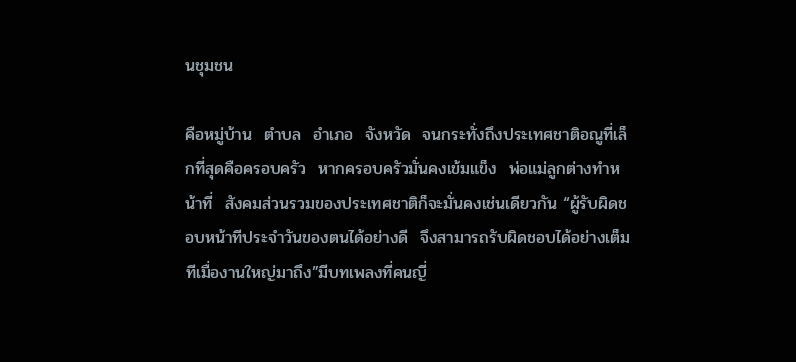นชุมชน

คือหมู่บ้าน  ตำบล  อำเภอ  จังหวัด  จนกระทั่งถึงประเทศชาติอณูที่เล็กที่สุดคือครอบครัว  หากครอบครัวมั่นคงเข้มแข็ง  พ่อแม่ลูกต่างทำหน้าที่  สังคมส่วนรวมของประเทศชาติก็จะมั่นคงเช่นเดียวกัน “ผู้รับผิดชอบหน้าทีประจำวันของตนได้อย่างดี  จึงสามารถรับผิดชอบได้อย่างเต็มทีเมื่องานใหญ่มาถึง”มีบทเพลงที่คนญี่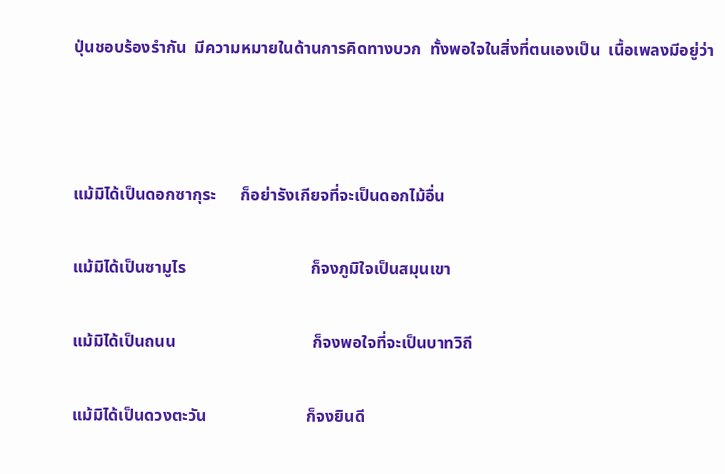ปุ่นชอบร้องรำกัน  มีความหมายในด้านการคิดทางบวก  ทั้งพอใจในสิ่งที่ตนเองเป็น  เนื้อเพลงมีอยู่ว่า



แม้มิได้เป็นดอกซากุระ      ก็อย่ารังเกียจที่จะเป็นดอกไม้อื่น

แม้มิได้เป็นซามูไร                              ก็จงภูมิใจเป็นสมุนเขา

แม้มิได้เป็นถนน                                 ก็จงพอใจที่จะเป็นบาทวิถี

แม้มิได้เป็นดวงตะวัน                        ก็จงยินดี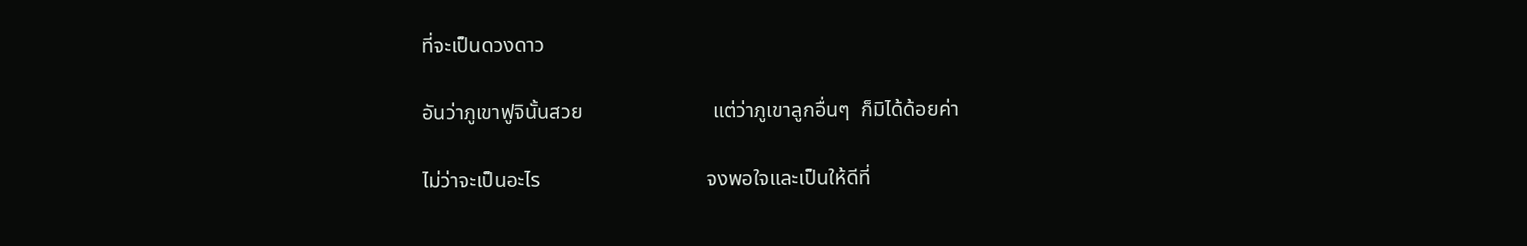ที่จะเป็นดวงดาว

อันว่าภูเขาฟูจินั้นสวย                         แต่ว่าภูเขาลูกอื่นๆ  ก็มิได้ด้อยค่า

ไม่ว่าจะเป็นอะไร                                จงพอใจและเป็นให้ดีที่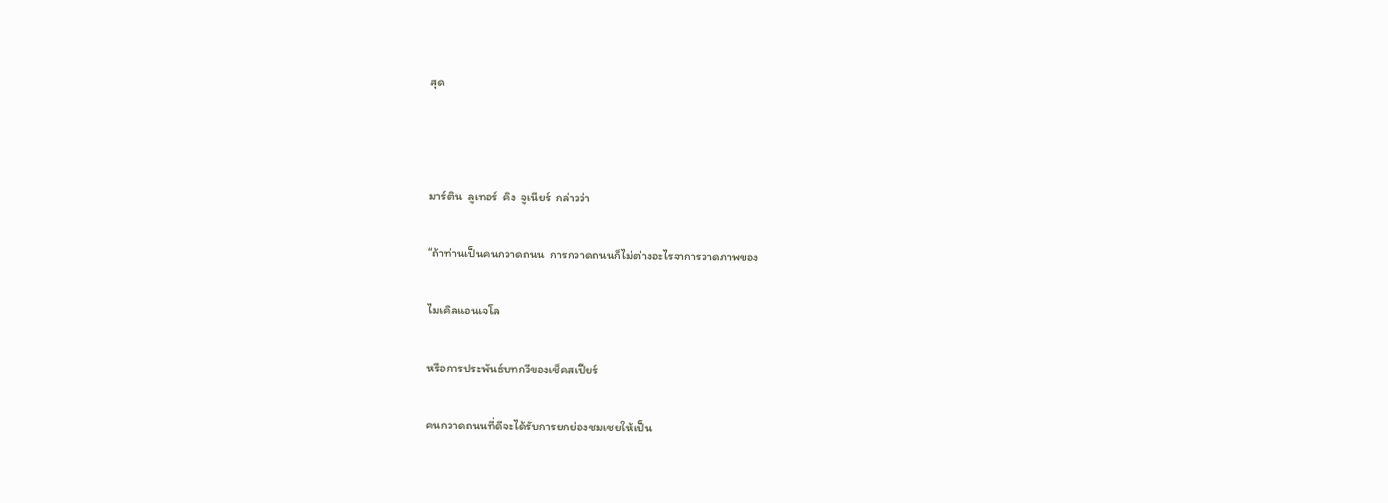สุด



มาร์ติน  ลูเทอร์  คิง  จูเนียร์  กล่าวว่า

“ถ้าท่านเป็นคนกวาดถนน  การกวาดถนนก็ไม่ต่างอะไรจาการวาดภาพของ

ไมเคิลแอนเจโล

หรือการประพันธ์บทกวีของเช็คสเปียร์

คนกวาดถนนที่ดีจะได้รับการยกย่องชมเชยให้เป็น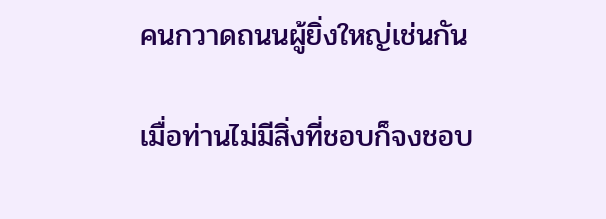คนกวาดถนนผู้ยิ่งใหญ่เช่นกัน

เมื่อท่านไม่มีสิ่งที่ชอบก็จงชอบ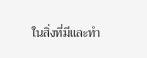ในสิ่งที่มีและทำ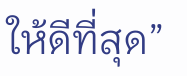ให้ดีที่สุด”